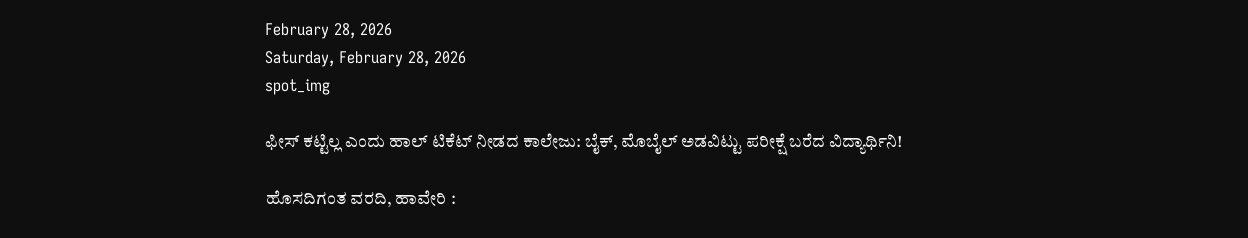February 28, 2026
Saturday, February 28, 2026
spot_img

ಫೀಸ್ ಕಟ್ಟಿಲ್ಲ ಎಂದು ಹಾಲ್ ಟಿಕೆಟ್ ನೀಡದ ಕಾಲೇಜು: ಬೈಕ್‌, ಮೊಬೈಲ್ ಅಡವಿಟ್ಟು ಪರೀಕ್ಷೆ ಬರೆದ ವಿದ್ಯಾರ್ಥಿನಿ!

ಹೊಸದಿಗಂತ ವರದಿ, ಹಾವೇರಿ :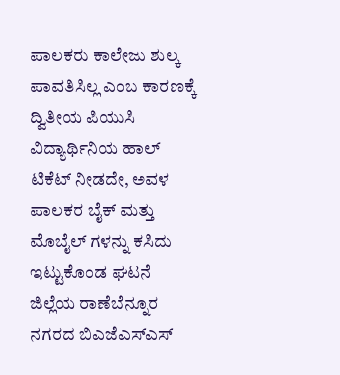ಪಾಲಕರು ಕಾಲೇಜು ಶುಲ್ಕ ಪಾವತಿಸಿಲ್ಲ ಎಂಬ ಕಾರಣಕ್ಕೆ ದ್ವಿತೀಯ ಪಿಯುಸಿ ವಿದ್ಯಾರ್ಥಿನಿಯ ಹಾಲ್ ಟಿಕೆಟ್ ನೀಡದೇ, ಅವಳ ಪಾಲಕರ ಬೈಕ್ ಮತ್ತು ಮೊಬೈಲ್ ಗಳನ್ನು ಕಸಿದು ಇಟ್ಟುಕೊಂಡ ಘಟನೆ ಜಿಲ್ಲೆಯ ರಾಣೆಬೆನ್ನೂರ ನಗರದ ಬಿಎಜೆಎಸ್‌ಎಸ್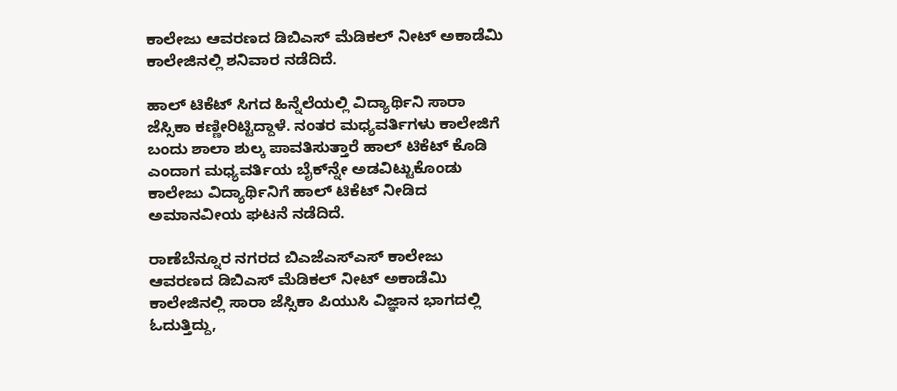ಕಾಲೇಜು ಆವರಣದ ಡಿಬಿಎಸ್ ಮೆಡಿಕಲ್ ನೀಟ್ ಅಕಾಡೆಮಿ ಕಾಲೇಜಿನಲ್ಲಿ ಶನಿವಾರ ನಡೆದಿದೆ.

ಹಾಲ್ ಟಿಕೆಟ್ ಸಿಗದ ಹಿನ್ನೆಲೆಯಲ್ಲಿ ವಿದ್ಯಾರ್ಥಿನಿ ಸಾರಾ ಜೆಸ್ಸಿಕಾ ಕಣ್ಣೀರಿಟ್ಟಿದ್ದಾಳೆ. ನಂತರ ಮಧ್ಯವರ್ತಿಗಳು ಕಾಲೇಜಿಗೆ ಬಂದು ಶಾಲಾ ಶುಲ್ಕ ಪಾವತಿಸುತ್ತಾರೆ ಹಾಲ್ ಟಿಕೆಟ್ ಕೊಡಿ ಎಂದಾಗ ಮಧ್ಯವರ್ತಿಯ ಬೈಕ್‌ನ್ನೇ ಅಡವಿಟ್ಟುಕೊಂಡು ಕಾಲೇಜು ವಿದ್ಯಾರ್ಥಿನಿಗೆ ಹಾಲ್ ಟಿಕೆಟ್ ನೀಡಿದ ಅಮಾನವೀಯ ಘಟನೆ ನಡೆದಿದೆ.

ರಾಣೆಬೆನ್ನೂರ ನಗರದ ಬಿಎಜೆಎಸ್‌ಎಸ್ ಕಾಲೇಜು ಆವರಣದ ಡಿಬಿಎಸ್ ಮೆಡಿಕಲ್ ನೀಟ್ ಅಕಾಡೆಮಿ ಕಾಲೇಜಿನಲ್ಲಿ ಸಾರಾ ಜೆಸ್ಸಿಕಾ ಪಿಯುಸಿ ವಿಜ್ಞಾನ ಭಾಗದಲ್ಲಿ ಓದುತ್ತಿದ್ದು,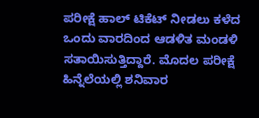ಪರೀಕ್ಷೆ ಹಾಲ್ ಟಿಕೆಟ್ ನೀಡಲು ಕಳೆದ ಒಂದು ವಾರದಿಂದ ಆಡಳಿತ ಮಂಡಳಿ ಸತಾಯಿಸುತ್ತಿದ್ದಾರೆ. ಮೊದಲ ಪರೀಕ್ಷೆ ಹಿನ್ನೆಲೆಯಲ್ಲಿ ಶನಿವಾರ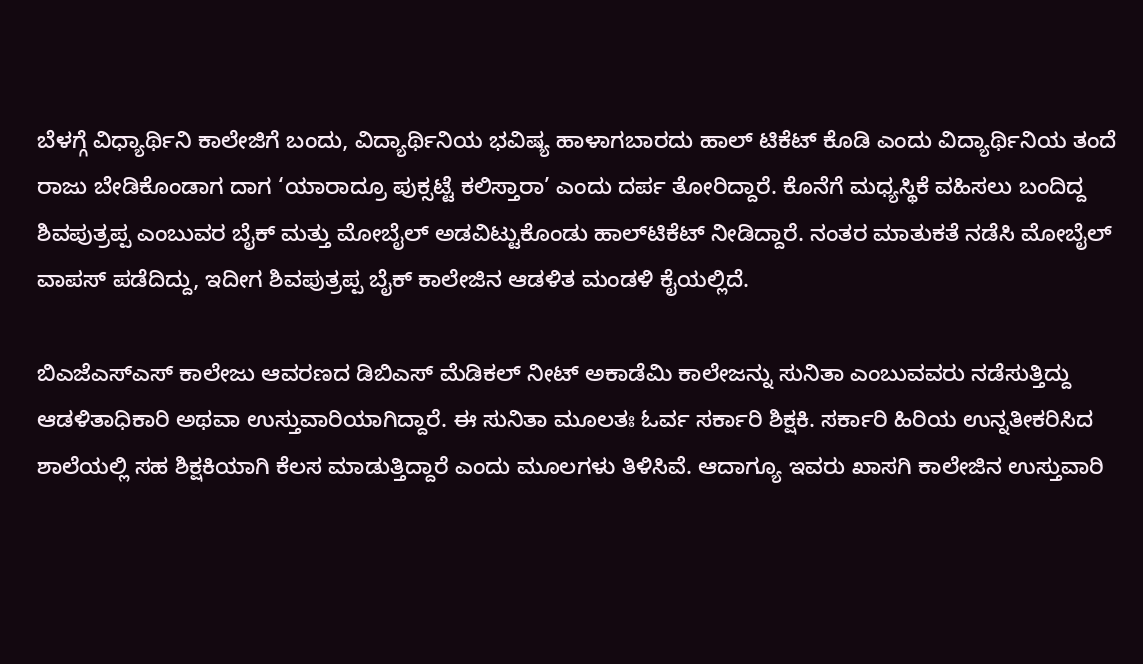ಬೆಳಗ್ಗೆ ವಿಧ್ಯಾರ್ಥಿನಿ ಕಾಲೇಜಿಗೆ ಬಂದು, ವಿದ್ಯಾರ್ಥಿನಿಯ ಭವಿಷ್ಯ ಹಾಳಾಗಬಾರದು ಹಾಲ್ ಟಿಕೆಟ್ ಕೊಡಿ ಎಂದು ವಿದ್ಯಾರ್ಥಿನಿಯ ತಂದೆ ರಾಜು ಬೇಡಿಕೊಂಡಾಗ ದಾಗ ‘ಯಾರಾದ್ರೂ ಪುಕ್ಸಟ್ಟೆ ಕಲಿಸ್ತಾರಾ’ ಎಂದು ದರ್ಪ ತೋರಿದ್ದಾರೆ. ಕೊನೆಗೆ ಮಧ್ಯಸ್ಥಿಕೆ ವಹಿಸಲು ಬಂದಿದ್ದ ಶಿವಪುತ್ರಪ್ಪ ಎಂಬುವರ ಬೈಕ್ ಮತ್ತು ಮೋಬೈಲ್ ಅಡವಿಟ್ಟುಕೊಂಡು ಹಾಲ್‌ಟಿಕೆಟ್ ನೀಡಿದ್ದಾರೆ. ನಂತರ ಮಾತುಕತೆ ನಡೆಸಿ ಮೋಬೈಲ್ ವಾಪಸ್ ಪಡೆದಿದ್ದು, ಇದೀಗ ಶಿವಪುತ್ರಪ್ಪ ಬೈಕ್ ಕಾಲೇಜಿನ ಆಡಳಿತ ಮಂಡಳಿ ಕೈಯಲ್ಲಿದೆ.

ಬಿಎಜೆಎಸ್‌ಎಸ್ ಕಾಲೇಜು ಆವರಣದ ಡಿಬಿಎಸ್ ಮೆಡಿಕಲ್ ನೀಟ್ ಅಕಾಡೆಮಿ ಕಾಲೇಜನ್ನು ಸುನಿತಾ ಎಂಬುವವರು ನಡೆಸುತ್ತಿದ್ದು ಆಡಳಿತಾಧಿಕಾರಿ ಅಥವಾ ಉಸ್ತುವಾರಿಯಾಗಿದ್ದಾರೆ. ಈ ಸುನಿತಾ ಮೂಲತಃ ಓರ್ವ ಸರ್ಕಾರಿ ಶಿಕ್ಷಕಿ. ಸರ್ಕಾರಿ ಹಿರಿಯ ಉನ್ನತೀಕರಿಸಿದ ಶಾಲೆಯಲ್ಲಿ ಸಹ ಶಿಕ್ಷಕಿಯಾಗಿ ಕೆಲಸ ಮಾಡುತ್ತಿದ್ದಾರೆ ಎಂದು ಮೂಲಗಳು ತಿಳಿಸಿವೆ. ಆದಾಗ್ಯೂ ಇವರು ಖಾಸಗಿ ಕಾಲೇಜಿನ ಉಸ್ತುವಾರಿ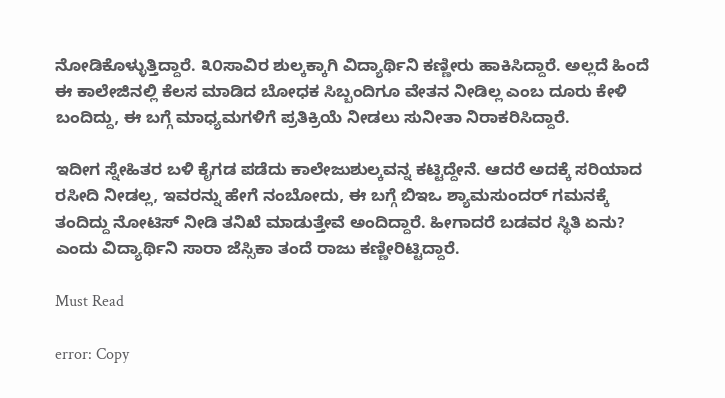ನೋಡಿಕೊಳ್ಳುತ್ತಿದ್ದಾರೆ. ೩೦ಸಾವಿರ ಶುಲ್ಕಕ್ಕಾಗಿ ವಿದ್ಯಾರ್ಥಿನಿ ಕಣ್ಣೀರು ಹಾಕಿಸಿದ್ದಾರೆ. ಅಲ್ಲದೆ ಹಿಂದೆ ಈ ಕಾಲೇಜಿನಲ್ಲಿ ಕೆಲಸ ಮಾಡಿದ ಬೋಧಕ ಸಿಬ್ಬಂದಿಗೂ ವೇತನ ನೀಡಿಲ್ಲ ಎಂಬ ದೂರು ಕೇಳಿ ಬಂದಿದ್ದು, ಈ ಬಗ್ಗೆ ಮಾಧ್ಯಮಗಳಿಗೆ ಪ್ರತಿಕ್ರಿಯೆ ನೀಡಲು ಸುನೀತಾ ನಿರಾಕರಿಸಿದ್ದಾರೆ.

ಇದೀಗ ಸ್ನೇಹಿತರ ಬಳಿ ಕೈಗಡ ಪಡೆದು ಕಾಲೇಜುಶುಲ್ಕವನ್ನ ಕಟ್ಟಿದ್ದೇನೆ. ಆದರೆ ಅದಕ್ಕೆ ಸರಿಯಾದ ರಸೀದಿ ನೀಡಲ್ಲ, ಇವರನ್ನು ಹೇಗೆ ನಂಬೋದು, ಈ ಬಗ್ಗೆ ಬಿಇಒ ಶ್ಯಾಮಸುಂದರ್ ಗಮನಕ್ಕೆ ತಂದಿದ್ದು ನೋಟಿಸ್ ನೀಡಿ ತನಿಖೆ ಮಾಡುತ್ತೇವೆ ಅಂದಿದ್ದಾರೆ. ಹೀಗಾದರೆ ಬಡವರ ಸ್ಥಿತಿ ಏನು? ಎಂದು ವಿದ್ಯಾರ್ಥಿನಿ ಸಾರಾ ಜೆಸ್ಸಿಕಾ ತಂದೆ ರಾಜು ಕಣ್ಣೀರಿಟ್ಟಿದ್ದಾರೆ.

Must Read

error: Copy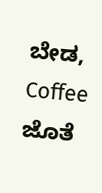ಬೇಡ, Coffee ಜೊತೆ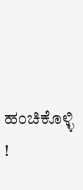ಹಂಚಿಕೊಳ್ಳಿ !